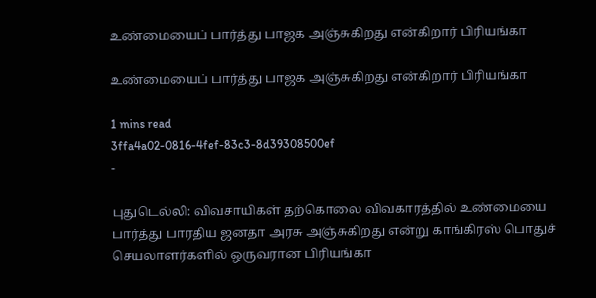உண்மையைப் பார்த்து பாஜக அஞ்சுகிறது என்கிறார் பிரியங்கா

உண்மையைப் பார்த்து பாஜக அஞ்சுகிறது என்கிறார் பிரியங்கா

1 mins read
3ffa4a02-0816-4fef-83c3-8d39308500ef
-

புதுடெல்லி: விவசாயிகள் தற்கொலை விவகாரத்தில் உண்மையை பார்த்து பாரதிய ஜனதா அரசு அஞ்சுகிறது என்று காங்கிரஸ் பொதுச் செயலாளர்களில் ஒருவரான பிரியங்கா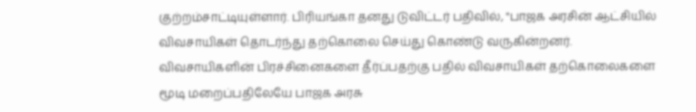குற்றம்சாட்டியுள்ளார். பிரியங்கா தனது டுவிட்டர் பதிவில், "பாஜக அரசின் ஆட்சியில் விவசாயிகள் தொடர்ந்து தற்கொலை செய்து கொண்டு வருகின்றனர். விவசாயிகளின் பிரச்சினைகளை தீர்ப்பதற்கு பதில் விவசாயிகள் தற்கொலைகளை மூடி மறைப்பதிலேயே பாஜக அரசு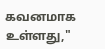கவனமாக உள்ளது,"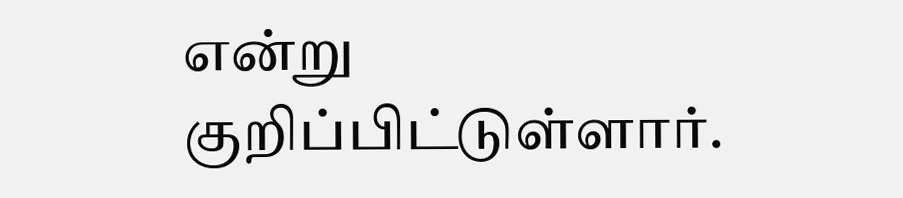என்று குறிப்பிட்டுள்ளார்.